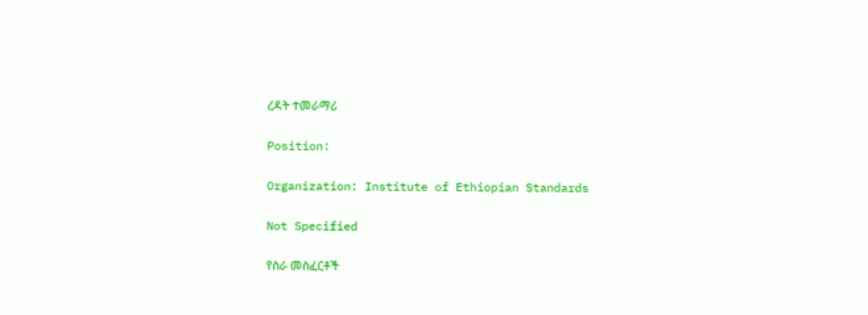ረዳት ተመራማሪ

Position:

Organization: Institute of Ethiopian Standards

Not Specified

የስራ መስፈርቶች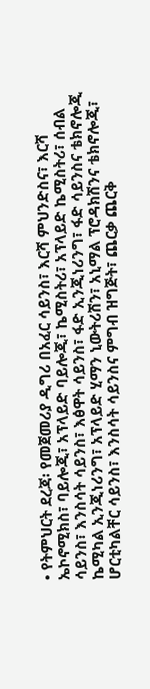• የትምህርት ደረጃ፡ የመጀመሪያ ዲግሪ በአፈር ሳይንስ፣ እርሻ ምህንድስና፣ እርሻ ኤኮኖሚክስ፣ ባይሎጂ፣ አፕላይድ ባይሎጂ፣ ኬሚስትሪ፣ አፕላይድ ኬሚስትሪ፣ ሰብል ሳይንስ፣ እንስሳት ሳይንስ፣ እፅዋት ሳይንስ፣ ፋድ ኢንጂነሪንግ፣ ፋድ ሳይንስና ቴክኖሎጂ ኬሚካል ኢንጂነሪንግ፣ አፕላይድ ሂማን ኒውትሪሽን፣ አኒማል ፕሮዳክሽንና ቴክኖሎጂ፣ ሆርቲካልቸር ሳይንስ፣ እንስሳት ሳይንስና ምግብ ዝግጅት፣ ጨርቃ ጨርቅ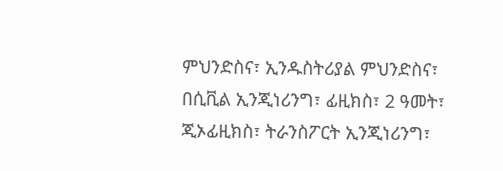ምህንድስና፣ ኢንዱስትሪያል ምህንድስና፣ በሲቪል ኢንጂነሪንግ፣ ፊዚክስ፣ 2 ዓመት፣ ጂኦፊዚክስ፣ ትራንስፖርት ኢንጂነሪንግ፣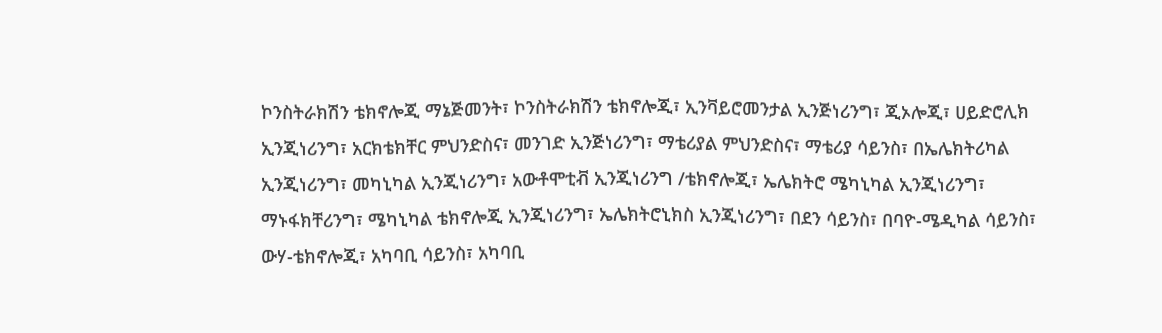ኮንስትራክሽን ቴክኖሎጂ ማኔጅመንት፣ ኮንስትራክሽን ቴክኖሎጂ፣ ኢንቫይሮመንታል ኢንጅነሪንግ፣ ጂኦሎጂ፣ ሀይድሮሊክ ኢንጂነሪንግ፣ አርክቴክቸር ምህንድስና፣ መንገድ ኢንጅነሪንግ፣ ማቴሪያል ምህንድስና፣ ማቴሪያ ሳይንስ፣ በኤሌክትሪካል ኢንጂነሪንግ፣ መካኒካል ኢንጂነሪንግ፣ አውቶሞቲቭ ኢንጂነሪንግ /ቴክኖሎጂ፣ ኤሌክትሮ ሜካኒካል ኢንጂነሪንግ፣ ማኑፋክቸሪንግ፣ ሜካኒካል ቴክኖሎጂ ኢንጂነሪንግ፣ ኤሌክትሮኒክስ ኢንጂነሪንግ፣ በደን ሳይንስ፣ በባዮ-ሜዲካል ሳይንስ፣ ውሃ-ቴክኖሎጂ፣ አካባቢ ሳይንስ፣ አካባቢ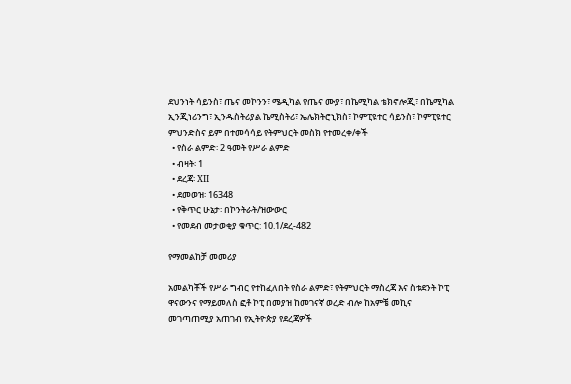ደህንነት ሳይንስ፣ ጤና መኮንን፣ ሜዲካል የጤና ሙያ፣ በኬሚካል ቴክኖሎጂ፣ በኬሚካል ኢንጂነሪንግ፣ ኢንዱስትሪያል ኬሚስትሪ፣ ኤሌክትሮኒክስ፣ ኮምፒዩተር ሳይንስ፣ ኮምፒዩተር ምህንድስና ይም በተመሳሳይ የትምህርት መስክ የተመረቀ/ቀች
  • የስራ ልምድ፡ 2 ዓመት የሥራ ልምድ
  • ብዛት፡ 1
  • ደረጃ፡ XII
  • ደመወዝ፡ 16348
  • የቅጥር ሁኔታ፡ በኮንትራት/ዝውውር
  • የመደብ መታወቂያ ቁጥር: 10.1/ደረ-482

የማመልከቻ መመሪያ

አመልካቾች የሥራ ግብር የተከፈለበት የስራ ልምድ፣ የትምህርት ማስረጃ እና ስቱደንት ኮፒ ዋናውንና የማይመለስ ፎቶ ኮፒ በመያዝ ከመገናኛ ወረድ ብሎ ከአምቼ መኪና መገጣጠሚያ አጠገብ የኢትዮጵያ የደረጃዎች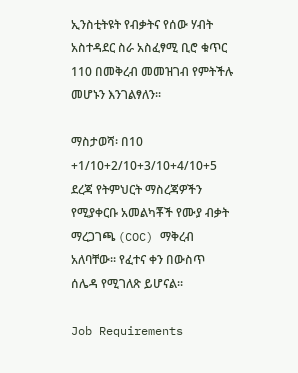ኢንስቲትዩት የብቃትና የሰው ሃብት አስተዳደር ስራ አስፈፃሚ ቢሮ ቁጥር 110 በመቅረብ መመዝገብ የምትችሉ መሆኑን እንገልፃለን፡፡

ማስታወሻ፡ በ10 +1/10+2/10+3/10+4/10+5 ደረጃ የትምህርት ማስረጃዎችን የሚያቀርቡ አመልካቾች የሙያ ብቃት ማረጋገጫ (COC) ማቅረብ አለባቸው፡፡ የፈተና ቀን በውስጥ ሰሌዳ የሚገለጽ ይሆናል፡፡

Job Requirements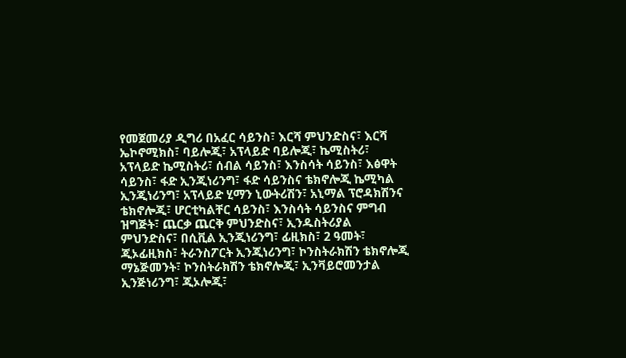የመጀመሪያ ዲግሪ በአፈር ሳይንስ፣ እርሻ ምህንድስና፣ እርሻ ኤኮኖሚክስ፣ ባይሎጂ፣ አፕላይድ ባይሎጂ፣ ኬሚስትሪ፣ አፕላይድ ኬሚስትሪ፣ ሰብል ሳይንስ፣ እንስሳት ሳይንስ፣ እፅዋት ሳይንስ፣ ፋድ ኢንጂነሪንግ፣ ፋድ ሳይንስና ቴክኖሎጂ ኬሚካል ኢንጂነሪንግ፣ አፕላይድ ሂማን ኒውትሪሽን፣ አኒማል ፕሮዳክሽንና ቴክኖሎጂ፣ ሆርቲካልቸር ሳይንስ፣ እንስሳት ሳይንስና ምግብ ዝግጅት፣ ጨርቃ ጨርቅ ምህንድስና፣ ኢንዱስትሪያል ምህንድስና፣ በሲቪል ኢንጂነሪንግ፣ ፊዚክስ፣ 2 ዓመት፣ ጂኦፊዚክስ፣ ትራንስፖርት ኢንጂነሪንግ፣ ኮንስትራክሽን ቴክኖሎጂ ማኔጅመንት፣ ኮንስትራክሽን ቴክኖሎጂ፣ ኢንቫይሮመንታል ኢንጅነሪንግ፣ ጂኦሎጂ፣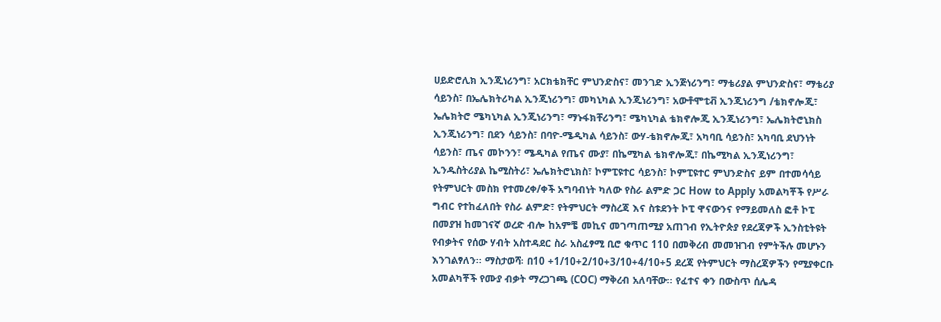ሀይድሮሊክ ኢንጂነሪንግ፣ አርክቴክቸር ምህንድስና፣ መንገድ ኢንጅነሪንግ፣ ማቴሪያል ምህንድስና፣ ማቴሪያ ሳይንስ፣ በኤሌክትሪካል ኢንጂነሪንግ፣ መካኒካል ኢንጂነሪንግ፣ አውቶሞቲቭ ኢንጂነሪንግ /ቴክኖሎጂ፣ ኤሌክትሮ ሜካኒካል ኢንጂነሪንግ፣ ማኑፋክቸሪንግ፣ ሜካኒካል ቴክኖሎጂ ኢንጂነሪንግ፣ ኤሌክትሮኒክስ ኢንጂነሪንግ፣ በደን ሳይንስ፣ በባዮ-ሜዲካል ሳይንስ፣ ውሃ-ቴክኖሎጂ፣ አካባቢ ሳይንስ፣ አካባቢ ደህንነት ሳይንስ፣ ጤና መኮንን፣ ሜዲካል የጤና ሙያ፣ በኬሚካል ቴክኖሎጂ፣ በኬሚካል ኢንጂነሪንግ፣ ኢንዱስትሪያል ኬሚስትሪ፣ ኤሌክትሮኒክስ፣ ኮምፒዩተር ሳይንስ፣ ኮምፒዩተር ምህንድስና ይም በተመሳሳይ የትምህርት መስክ የተመረቀ/ቀች አግባብነት ካለው የስራ ልምድ ጋር How to Apply አመልካቾች የሥራ ግብር የተከፈለበት የስራ ልምድ፣ የትምህርት ማስረጃ እና ስቱደንት ኮፒ ዋናውንና የማይመለስ ፎቶ ኮፒ በመያዝ ከመገናኛ ወረድ ብሎ ከአምቼ መኪና መገጣጠሚያ አጠገብ የኢትዮጵያ የደረጃዎች ኢንስቲትዩት የብቃትና የሰው ሃብት አስተዳደር ስራ አስፈፃሚ ቢሮ ቁጥር 110 በመቅረብ መመዝገብ የምትችሉ መሆኑን እንገልፃለን፡፡ ማስታወሻ፡ በ10 +1/10+2/10+3/10+4/10+5 ደረጃ የትምህርት ማስረጃዎችን የሚያቀርቡ አመልካቾች የሙያ ብቃት ማረጋገጫ (COC) ማቅረብ አለባቸው፡፡ የፈተና ቀን በውስጥ ሰሌዳ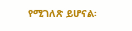የሚገለጽ ይሆናል፡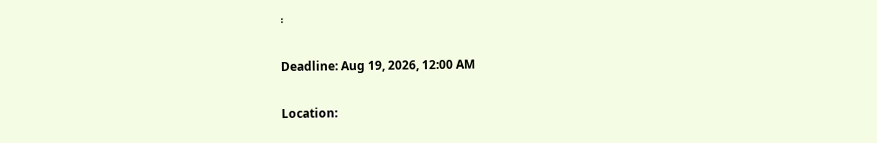፡

Deadline: Aug 19, 2026, 12:00 AM

Location: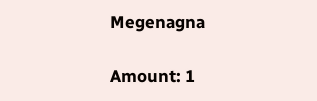Megenagna

Amount: 1